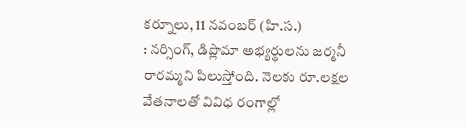కర్నూలు, 11 నవంబర్ (హి.స.)
: నర్సింగ్, డిప్లొమా అభ్యర్థులను జర్మనీ రారమ్మని పిలుస్తోంది. నెలకు రూ.లక్షల వేతనాలతో వివిధ రంగాల్లో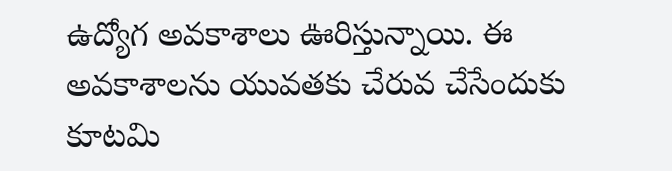ఉద్యోగ అవకాశాలు ఊరిస్తున్నాయి. ఈ అవకాశాలను యువతకు చేరువ చేసేందుకు కూటమి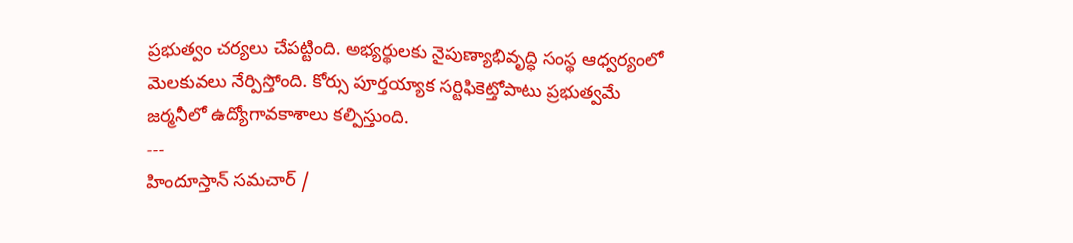ప్రభుత్వం చర్యలు చేపట్టింది. అభ్యర్థులకు నైపుణ్యాభివృద్ధి సంస్థ ఆధ్వర్యంలో మెలకువలు నేర్పిస్తోంది. కోర్సు పూర్తయ్యాక సర్టిఫికెట్తోపాటు ప్రభుత్వమే జర్మనీలో ఉద్యోగావకాశాలు కల్పిస్తుంది.
---
హిందూస్తాన్ సమచార్ /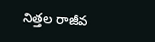నిత్తల రాజీవ